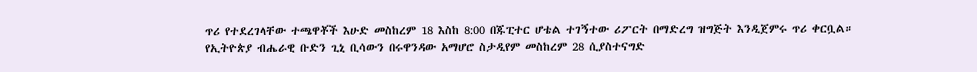ጥሪ የተደረገላቸው ተጫዋቾች እሁድ መስከረም 18 እስከ 8:00 በጁፒተር ሆቴል ተገኝተው ሪፖርት በማድረግ ዝግጅት እንዲጀምሩ ጥሪ ቀርቧል።
የኢትዮጵያ ብሔራዊ ቡድን ጊኒ ቢሳውን በሩዋንዳው አማሆሮ ስታዲየም መስከረም 28 ሲያስተናግድ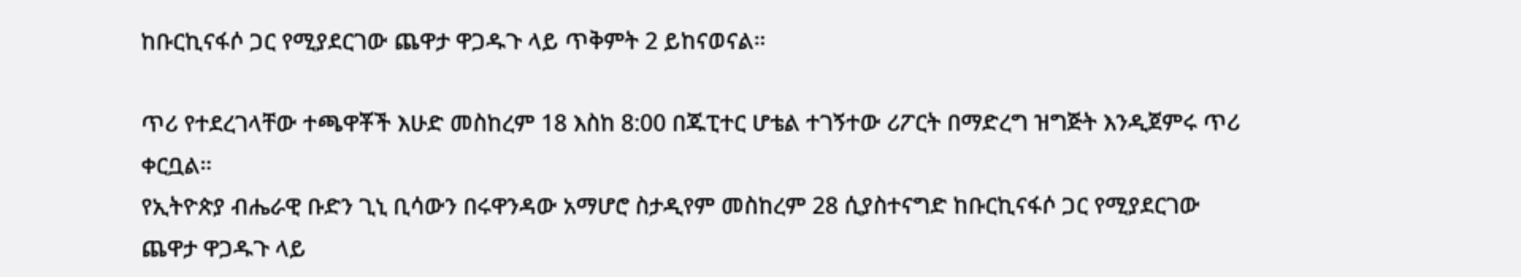ከቡርኪናፋሶ ጋር የሚያደርገው ጨዋታ ዋጋዱጉ ላይ ጥቅምት 2 ይከናወናል።

ጥሪ የተደረገላቸው ተጫዋቾች እሁድ መስከረም 18 እስከ 8:00 በጁፒተር ሆቴል ተገኝተው ሪፖርት በማድረግ ዝግጅት እንዲጀምሩ ጥሪ ቀርቧል።
የኢትዮጵያ ብሔራዊ ቡድን ጊኒ ቢሳውን በሩዋንዳው አማሆሮ ስታዲየም መስከረም 28 ሲያስተናግድ ከቡርኪናፋሶ ጋር የሚያደርገው ጨዋታ ዋጋዱጉ ላይ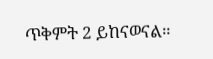ጥቅምት 2 ይከናወናል።